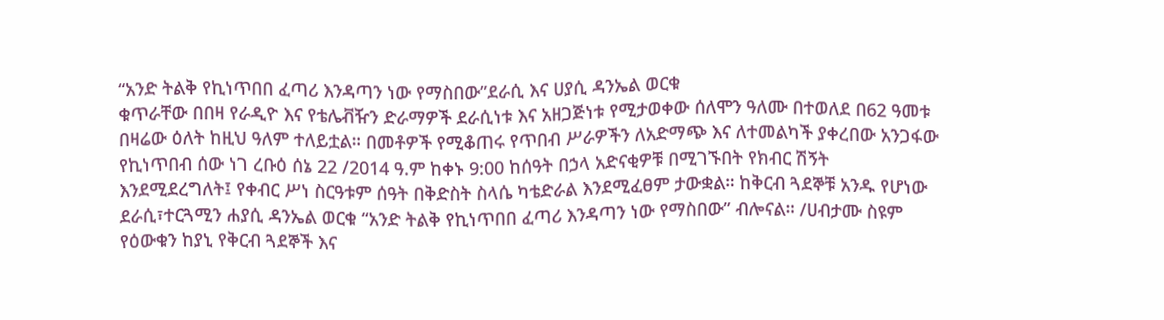“አንድ ትልቅ የኪነጥበበ ፈጣሪ እንዳጣን ነው የማስበው”ደራሲ እና ሀያሲ ዳንኤል ወርቁ
ቁጥራቸው በበዛ የራዲዮ እና የቴሌቭዥን ድራማዎች ደራሲነቱ እና አዘጋጅነቱ የሚታወቀው ሰለሞን ዓለሙ በተወለደ በ62 ዓመቱ በዛሬው ዕለት ከዚህ ዓለም ተለይቷል። በመቶዎች የሚቆጠሩ የጥበብ ሥራዎችን ለአድማጭ እና ለተመልካች ያቀረበው አንጋፋው የኪነጥበብ ሰው ነገ ረቡዕ ሰኔ 22 /2014 ዓ.ም ከቀኑ 9:00 ከሰዓት በኃላ አድናቂዎቹ በሚገኙበት የክብር ሽኝት እንደሚደረግለት፤ የቀብር ሥነ ስርዓቱም ሰዓት በቅድስት ስላሴ ካቴድራል እንደሚፈፀም ታውቋል። ከቅርብ ጓደኞቹ አንዱ የሆነው ደራሲ፣ተርጓሚን ሐያሲ ዳንኤል ወርቁ “አንድ ትልቅ የኪነጥበበ ፈጣሪ እንዳጣን ነው የማስበው” ብሎናል። /ሀብታሙ ስዩም የዕውቁን ከያኒ የቅርብ ጓደኞች እና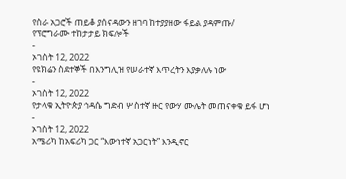የስራ አጋሮች ጠይቆ ያሰናዳውን ዘገባ ከተያያዘው ፋይል ያዳምጡ/
የፕሮግራሙ ተከታታይ ክፍሎች
-
ኦገስት 12, 2022
የዩክሬን ስደተኞች በእንግሊዝ የሠራተኛ እጥረትን እያቃለሉ ነው
-
ኦገስት 12, 2022
የታላቁ ኢትዮጵያ ኅዳሴ ግድብ ሦስተኛ ዙር የውሃ ሙሌት መጠናቀቁ ይፋ ሆነ
-
ኦገስት 12, 2022
አሜሪካ ከአፍሪካ ጋር “እውነተኛ አጋርነት” እንዲኖር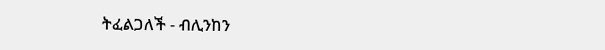ትፈልጋለች - ብሊንከን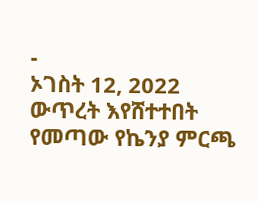-
ኦገስት 12, 2022
ውጥረት እየሸተተበት የመጣው የኬንያ ምርጫ